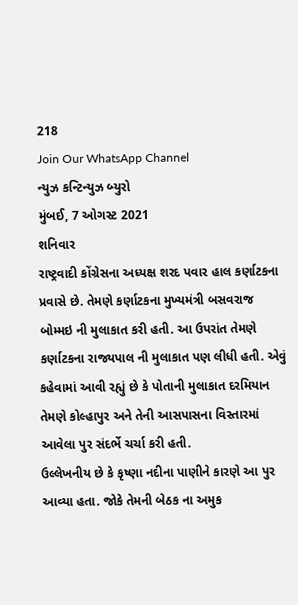218
Join Our WhatsApp Channel
ન્યુઝ કન્ટિન્યુઝ બ્યુરો
મુંબઈ, 7 ઓગસ્ટ 2021
શનિવાર
રાષ્ટ્રવાદી કોંગ્રેસના અધ્યક્ષ શરદ પવાર હાલ કર્ણાટકના પ્રવાસે છે. તેમણે કર્ણાટકના મુખ્યમંત્રી બસવરાજ બોમ્મઇ ની મુલાકાત કરી હતી. આ ઉપરાંત તેમણે કર્ણાટકના રાજ્યપાલ ની મુલાકાત પણ લીધી હતી. એવું કહેવામાં આવી રહ્યું છે કે પોતાની મુલાકાત દરમિયાન તેમણે કોલ્હાપુર અને તેની આસપાસના વિસ્તારમાં આવેલા પુર સંદર્ભે ચર્ચા કરી હતી.
ઉલ્લેખનીય છે કે કૃષ્ણા નદીના પાણીને કારણે આ પુર આવ્યા હતા. જોકે તેમની બેઠક ના અમુક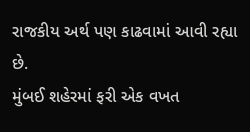રાજકીય અર્થ પણ કાઢવામાં આવી રહ્યા છે.
મુંબઈ શહેરમાં ફરી એક વખત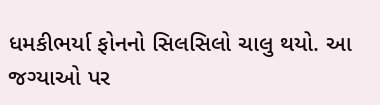ધમકીભર્યા ફોનનો સિલસિલો ચાલુ થયો. આ જગ્યાઓ પર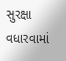સુરક્ષા વધારવામાં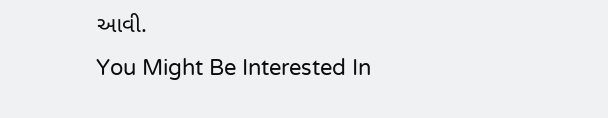આવી.
You Might Be Interested In